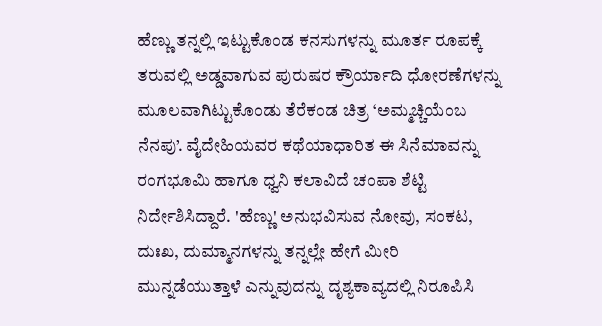ಹೆಣ್ಣು ತನ್ನಲ್ಲಿ ಇಟ್ಟುಕೊಂಡ ಕನಸುಗಳನ್ನು ಮೂರ್ತ ರೂಪಕ್ಕೆ ತರುವಲ್ಲಿ ಅಡ್ಡವಾಗುವ ಪುರುಷರ ಕ್ರೌರ್ಯಾದಿ ಧೋರಣೆಗಳನ್ನು ಮೂಲವಾಗಿಟ್ಟುಕೊಂಡು ತೆರೆಕಂಡ ಚಿತ್ರ ‘ಅಮ್ಮಚ್ಚಿಯೆಂಬ ನೆನಪು’. ವೈದೇಹಿಯವರ ಕಥೆಯಾಧಾರಿತ ಈ ಸಿನೆಮಾವನ್ನು ರಂಗಭೂಮಿ ಹಾಗೂ ಧ್ವನಿ ಕಲಾವಿದೆ ಚಂಪಾ ಶೆಟ್ಟಿ ನಿರ್ದೇಶಿಸಿದ್ದಾರೆ. 'ಹೆಣ್ಣು' ಅನುಭವಿಸುವ ನೋವು, ಸಂಕಟ, ದುಃಖ, ದುಮ್ಮಾನಗಳನ್ನು ತನ್ನಲ್ಲೇ ಹೇಗೆ ಮೀರಿ ಮುನ್ನಡೆಯುತ್ತಾಳೆ ಎನ್ನುವುದನ್ನು ದೃಶ್ಯಕಾವ್ಯದಲ್ಲಿ ನಿರೂಪಿಸಿ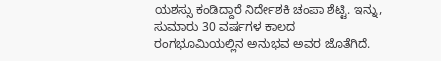ಯಶಸ್ಸು ಕಂಡಿದ್ದಾರೆ ನಿರ್ದೇಶಕಿ ಚಂಪಾ ಶೆಟ್ಟಿ. ಇನ್ನು, ಸುಮಾರು 30 ವರ್ಷಗಳ ಕಾಲದ ರಂಗಭೂಮಿಯಲ್ಲಿನ ಅನುಭವ ಅವರ ಜೊತೆಗಿದೆ.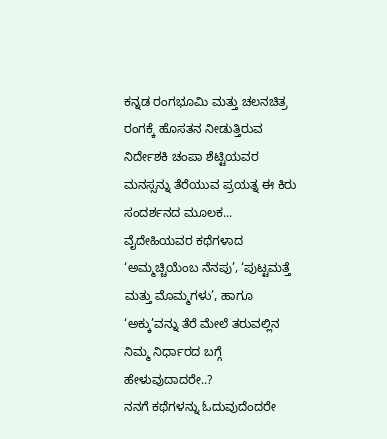ಕನ್ನಡ ರಂಗಭೂಮಿ ಮತ್ತು ಚಲನಚಿತ್ರ ರಂಗಕ್ಕೆ ಹೊಸತನ ನೀಡುತ್ತಿರುವ ನಿರ್ದೇಶಕಿ ಚಂಪಾ ಶೆಟ್ಟಿಯವರ ಮನಸ್ಸನ್ನು ತೆರೆಯುವ ಪ್ರಯತ್ನ ಈ ಕಿರು ಸಂದರ್ಶನದ ಮೂಲಕ...
ವೈದೇಹಿಯವರ ಕಥೆಗಳಾದ ‘ಅಮ್ಮಚ್ಚಿಯೆಂಬ ನೆನಪು’, ‘ಪುಟ್ಟಮತ್ತೆ ಮತ್ತು ಮೊಮ್ಮಗಳು’, ಹಾಗೂ ‘ಅಕ್ಕು’ವನ್ನು ತೆರೆ ಮೇಲೆ ತರುವಲ್ಲಿನ ನಿಮ್ಮ ನಿರ್ಧಾರದ ಬಗ್ಗೆ ಹೇಳುವುದಾದರೇ..?
ನನಗೆ ಕಥೆಗಳನ್ನು ಓದುವುದೆಂದರೇ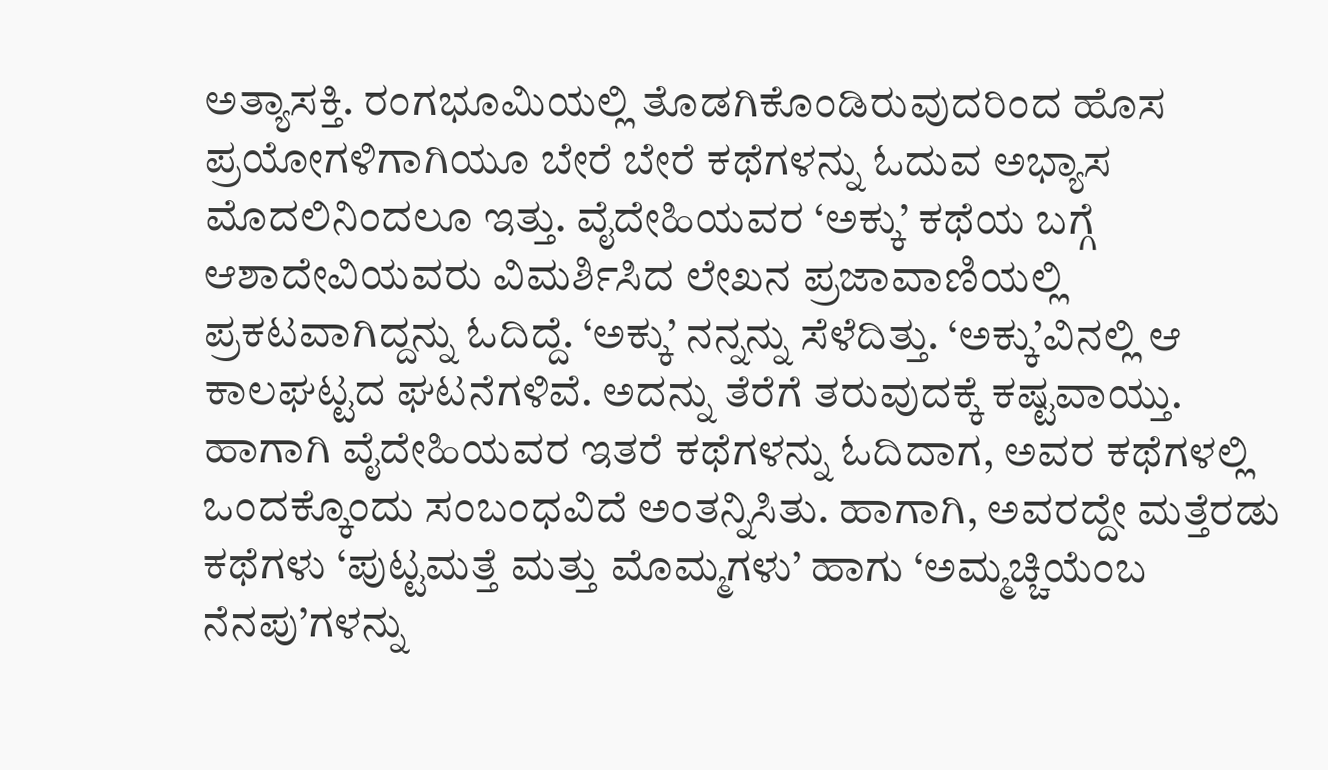ಅತ್ಯಾಸಕ್ತಿ. ರಂಗಭೂಮಿಯಲ್ಲಿ ತೊಡಗಿಕೊಂಡಿರುವುದರಿಂದ ಹೊಸ ಪ್ರಯೋಗಳಿಗಾಗಿಯೂ ಬೇರೆ ಬೇರೆ ಕಥೆಗಳನ್ನು ಓದುವ ಅಭ್ಯಾಸ ಮೊದಲಿನಿಂದಲೂ ಇತ್ತು. ವೈದೇಹಿಯವರ ‘ಅಕ್ಕು’ ಕಥೆಯ ಬಗ್ಗೆ ಆಶಾದೇವಿಯವರು ವಿಮರ್ಶಿಸಿದ ಲೇಖನ ಪ್ರಜಾವಾಣಿಯಲ್ಲಿ ಪ್ರಕಟವಾಗಿದ್ದನ್ನು ಓದಿದ್ದೆ. ‘ಅಕ್ಕು’ ನನ್ನನ್ನು ಸೆಳೆದಿತ್ತು. ‘ಅಕ್ಕು’ವಿನಲ್ಲಿ ಆ ಕಾಲಘಟ್ಟದ ಘಟನೆಗಳಿವೆ. ಅದನ್ನು ತೆರೆಗೆ ತರುವುದಕ್ಕೆ ಕಷ್ಟವಾಯ್ತು. ಹಾಗಾಗಿ ವೈದೇಹಿಯವರ ಇತರೆ ಕಥೆಗಳನ್ನು ಓದಿದಾಗ, ಅವರ ಕಥೆಗಳಲ್ಲಿ ಒಂದಕ್ಕೊಂದು ಸಂಬಂಧವಿದೆ ಅಂತನ್ನಿಸಿತು. ಹಾಗಾಗಿ, ಅವರದ್ದೇ ಮತ್ತೆರಡು ಕಥೆಗಳು ‘ಪುಟ್ಟಮತ್ತೆ ಮತ್ತು ಮೊಮ್ಮಗಳು’ ಹಾಗು ‘ಅಮ್ಮಚ್ಚಿಯೆಂಬ ನೆನಪು’ಗಳನ್ನು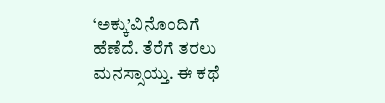‘ಅಕ್ಕು’ವಿನೊಂದಿಗೆ ಹೆಣೆದೆ. ತೆರೆಗೆ ತರಲು ಮನಸ್ಸಾಯ್ತು. ಈ ಕಥೆ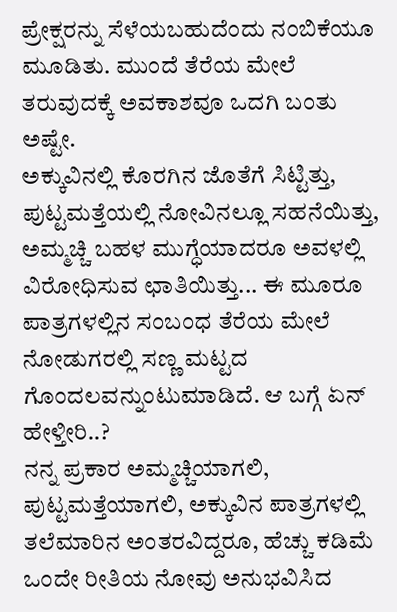ಪ್ರೇಕ್ಷರನ್ನು ಸೆಳೆಯಬಹುದೆಂದು ನಂಬಿಕೆಯೂ ಮೂಡಿತು. ಮುಂದೆ ತೆರೆಯ ಮೇಲೆ ತರುವುದಕ್ಕೆ ಅವಕಾಶವೂ ಒದಗಿ ಬಂತು ಅಷ್ಟೇ.
ಅಕ್ಕುವಿನಲ್ಲಿ ಕೊರಗಿನ ಜೊತೆಗೆ ಸಿಟ್ಟಿತ್ತು, ಪುಟ್ಟಮತ್ತೆಯಲ್ಲಿ ನೋವಿನಲ್ಲೂ ಸಹನೆಯಿತ್ತು, ಅಮ್ಮಚ್ಚಿ ಬಹಳ ಮುಗ್ಧೆಯಾದರೂ ಅವಳಲ್ಲಿ ವಿರೋಧಿಸುವ ಛಾತಿಯಿತ್ತು... ಈ ಮೂರೂ ಪಾತ್ರಗಳಲ್ಲಿನ ಸಂಬಂಧ ತೆರೆಯ ಮೇಲೆ ನೋಡುಗರಲ್ಲಿ ಸಣ್ಣ ಮಟ್ಟದ ಗೊಂದಲವನ್ನುಂಟುಮಾಡಿದೆ. ಆ ಬಗ್ಗೆ ಏನ್ ಹೇಳ್ತೀರಿ..?
ನನ್ನ ಪ್ರಕಾರ ಅಮ್ಮಚ್ಚಿಯಾಗಲಿ, ಪುಟ್ಟಮತ್ತೆಯಾಗಲಿ, ಅಕ್ಕುವಿನ ಪಾತ್ರಗಳಲ್ಲಿ ತಲೆಮಾರಿನ ಅಂತರವಿದ್ದರೂ, ಹೆಚ್ಚು ಕಡಿಮೆ ಒಂದೇ ರೀತಿಯ ನೋವು ಅನುಭವಿಸಿದ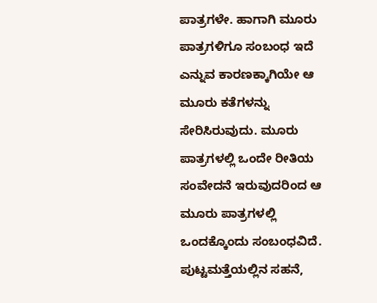ಪಾತ್ರಗಳೇ. ಹಾಗಾಗಿ ಮೂರು ಪಾತ್ರಗಳಿಗೂ ಸಂಬಂಧ ಇದೆ ಎನ್ನುವ ಕಾರಣಕ್ಕಾಗಿಯೇ ಆ ಮೂರು ಕತೆಗಳನ್ನು ಸೇರಿಸಿರುವುದು. ಮೂರು ಪಾತ್ರಗಳಲ್ಲಿ ಒಂದೇ ರೀತಿಯ ಸಂವೇದನೆ ಇರುವುದರಿಂದ ಆ ಮೂರು ಪಾತ್ರಗಳಲ್ಲಿ ಒಂದಕ್ಕೊಂದು ಸಂಬಂಧವಿದೆ. ಪುಟ್ಟಮತ್ತೆಯಲ್ಲಿನ ಸಹನೆ,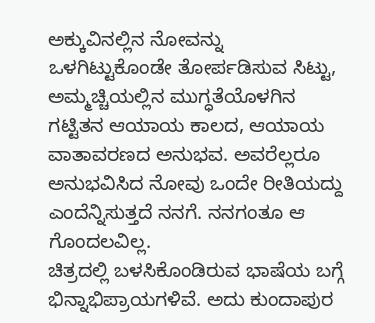ಅಕ್ಕುವಿನಲ್ಲಿನ ನೋವನ್ನು ಒಳಗಿಟ್ಟುಕೊಂಡೇ ತೋರ್ಪಡಿಸುವ ಸಿಟ್ಟು, ಅಮ್ಮಚ್ಚಿಯಲ್ಲಿನ ಮುಗ್ಧತೆಯೊಳಗಿನ ಗಟ್ಟಿತನ ಆಯಾಯ ಕಾಲದ, ಆಯಾಯ ವಾತಾವರಣದ ಅನುಭವ. ಅವರೆಲ್ಲರೂ ಅನುಭವಿಸಿದ ನೋವು ಒಂದೇ ರೀತಿಯದ್ದು ಎಂದೆನ್ನಿಸುತ್ತದೆ ನನಗೆ. ನನಗಂತೂ ಆ ಗೊಂದಲವಿಲ್ಲ.
ಚಿತ್ರದಲ್ಲಿ ಬಳಸಿಕೊಂಡಿರುವ ಭಾಷೆಯ ಬಗ್ಗೆ ಭಿನ್ನಾಭಿಪ್ರಾಯಗಳಿವೆ. ಅದು ಕುಂದಾಪುರ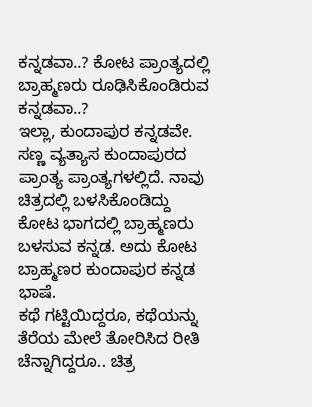ಕನ್ನಡವಾ..? ಕೋಟ ಪ್ರಾಂತ್ಯದಲ್ಲಿ ಬ್ರಾಹ್ಮಣರು ರೂಢಿಸಿಕೊಂಡಿರುವ ಕನ್ನಡವಾ..?
ಇಲ್ಲಾ, ಕುಂದಾಪುರ ಕನ್ನಡವೇ. ಸಣ್ಣ ವ್ಯತ್ಯಾಸ ಕುಂದಾಪುರದ ಪ್ರಾಂತ್ಯ ಪ್ರಾಂತ್ಯಗಳಲ್ಲಿದೆ. ನಾವು ಚಿತ್ರದಲ್ಲಿ ಬಳಸಿಕೊಂಡಿದ್ದು ಕೋಟ ಭಾಗದಲ್ಲಿ ಬ್ರಾಹ್ಮಣರು ಬಳಸುವ ಕನ್ನಡ. ಅದು ಕೋಟ ಬ್ರಾಹ್ಮಣರ ಕುಂದಾಪುರ ಕನ್ನಡ ಭಾಷೆ.
ಕಥೆ ಗಟ್ಟಿಯಿದ್ದರೂ, ಕಥೆಯನ್ನು ತೆರೆಯ ಮೇಲೆ ತೋರಿಸಿದ ರೀತಿ ಚೆನ್ನಾಗಿದ್ದರೂ.. ಚಿತ್ರ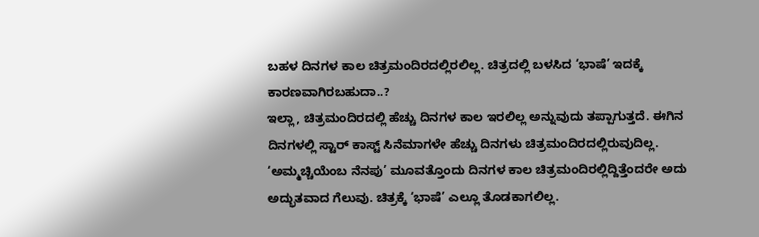ಬಹಳ ದಿನಗಳ ಕಾಲ ಚಿತ್ರಮಂದಿರದಲ್ಲಿರಲಿಲ್ಲ. ಚಿತ್ರದಲ್ಲಿ ಬಳಸಿದ ‘ಭಾಷೆ’ ಇದಕ್ಕೆ ಕಾರಣವಾಗಿರಬಹುದಾ..?
ಇಲ್ಲಾ, ಚಿತ್ರಮಂದಿರದಲ್ಲಿ ಹೆಚ್ಚು ದಿನಗಳ ಕಾಲ ಇರಲಿಲ್ಲ ಅನ್ನುವುದು ತಪ್ಪಾಗುತ್ತದೆ. ಈಗಿನ ದಿನಗಳಲ್ಲಿ ಸ್ಟಾರ್ ಕಾಸ್ಟ್ ಸಿನೆಮಾಗಳೇ ಹೆಚ್ಚು ದಿನಗಳು ಚಿತ್ರಮಂದಿರದಲ್ಲಿರುವುದಿಲ್ಲ. ‘ಅಮ್ಮಚ್ಚಿಯೆಂಬ ನೆನಪು’ ಮೂವತ್ತೊಂದು ದಿನಗಳ ಕಾಲ ಚಿತ್ರಮಂದಿರಲ್ಲಿದ್ದಿತ್ತೆಂದರೇ ಅದು ಅದ್ಭುತವಾದ ಗೆಲುವು. ಚಿತ್ರಕ್ಕೆ ‘ಭಾಷೆ’ ಎಲ್ಲೂ ತೊಡಕಾಗಲಿಲ್ಲ.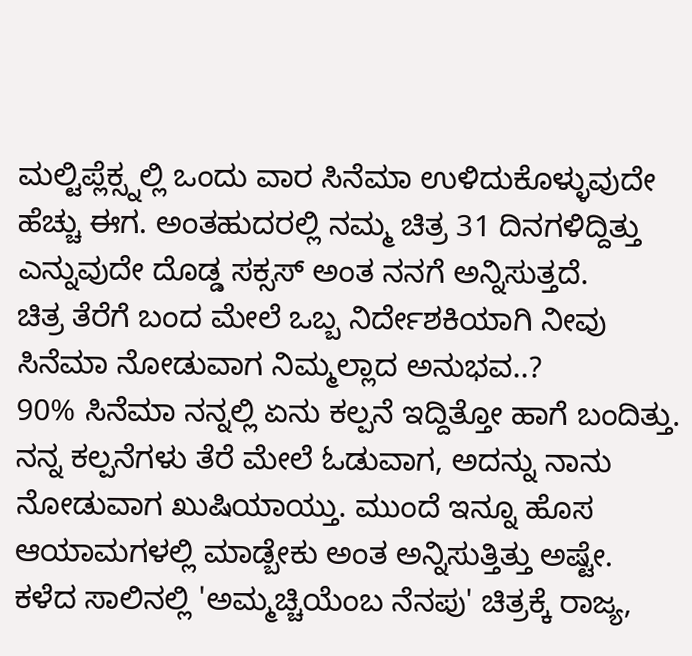ಮಲ್ಟಿಪ್ಲೆಕ್ಸ್ನಲ್ಲಿ ಒಂದು ವಾರ ಸಿನೆಮಾ ಉಳಿದುಕೊಳ್ಳುವುದೇ ಹೆಚ್ಚು ಈಗ. ಅಂತಹುದರಲ್ಲಿ ನಮ್ಮ ಚಿತ್ರ 31 ದಿನಗಳಿದ್ದಿತ್ತು ಎನ್ನುವುದೇ ದೊಡ್ಡ ಸಕ್ಸಸ್ ಅಂತ ನನಗೆ ಅನ್ನಿಸುತ್ತದೆ.
ಚಿತ್ರ ತೆರೆಗೆ ಬಂದ ಮೇಲೆ ಒಬ್ಬ ನಿರ್ದೇಶಕಿಯಾಗಿ ನೀವು ಸಿನೆಮಾ ನೋಡುವಾಗ ನಿಮ್ಮಲ್ಲಾದ ಅನುಭವ..?
90% ಸಿನೆಮಾ ನನ್ನಲ್ಲಿ ಏನು ಕಲ್ಪನೆ ಇದ್ದಿತ್ತೋ ಹಾಗೆ ಬಂದಿತ್ತು. ನನ್ನ ಕಲ್ಪನೆಗಳು ತೆರೆ ಮೇಲೆ ಓಡುವಾಗ, ಅದನ್ನು ನಾನು ನೋಡುವಾಗ ಖುಷಿಯಾಯ್ತು. ಮುಂದೆ ಇನ್ನೂ ಹೊಸ ಆಯಾಮಗಳಲ್ಲಿ ಮಾಡ್ಬೇಕು ಅಂತ ಅನ್ನಿಸುತ್ತಿತ್ತು ಅಷ್ಟೇ.
ಕಳೆದ ಸಾಲಿನಲ್ಲಿ 'ಅಮ್ಮಚ್ಚಿಯೆಂಬ ನೆನಪು' ಚಿತ್ರಕ್ಕೆ ರಾಜ್ಯ,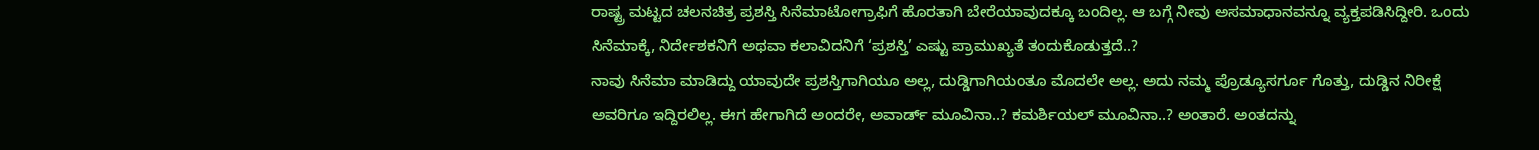ರಾಷ್ಟ್ರ ಮಟ್ಟದ ಚಲನಚಿತ್ರ ಪ್ರಶಸ್ತಿ ಸಿನೆಮಾಟೋಗ್ರಾಫಿಗೆ ಹೊರತಾಗಿ ಬೇರೆಯಾವುದಕ್ಕೂ ಬಂದಿಲ್ಲ. ಆ ಬಗ್ಗೆ ನೀವು ಅಸಮಾಧಾನವನ್ನೂ ವ್ಯಕ್ತಪಡಿಸಿದ್ದೀರಿ. ಒಂದು ಸಿನೆಮಾಕ್ಕೆ, ನಿರ್ದೇಶಕನಿಗೆ ಅಥವಾ ಕಲಾವಿದನಿಗೆ ‘ಪ್ರಶಸ್ತಿ’ ಎಷ್ಟು ಪ್ರಾಮುಖ್ಯತೆ ತಂದುಕೊಡುತ್ತದೆ..?
ನಾವು ಸಿನೆಮಾ ಮಾಡಿದ್ದು ಯಾವುದೇ ಪ್ರಶಸ್ತಿಗಾಗಿಯೂ ಅಲ್ಲ, ದುಡ್ಡಿಗಾಗಿಯಂತೂ ಮೊದಲೇ ಅಲ್ಲ. ಅದು ನಮ್ಮ ಪ್ರೊಡ್ಯೂಸರ್ಗೂ ಗೊತ್ತು, ದುಡ್ಡಿನ ನಿರೀಕ್ಷೆ ಅವರಿಗೂ ಇದ್ದಿರಲಿಲ್ಲ. ಈಗ ಹೇಗಾಗಿದೆ ಅಂದರೇ, ಅವಾರ್ಡ್ ಮೂವಿನಾ..? ಕಮರ್ಶಿಯಲ್ ಮೂವಿನಾ..? ಅಂತಾರೆ. ಅಂತದನ್ನು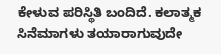ಕೇಳುವ ಪರಿಸ್ಥಿತಿ ಬಂದಿದೆ. ಕಲಾತ್ಮಕ ಸಿನೆಮಾಗಳು ತಯಾರಾಗುವುದೇ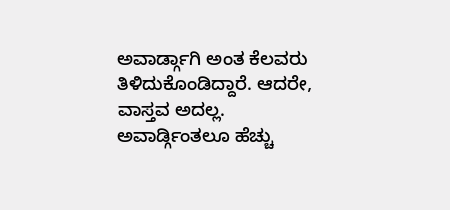ಅವಾರ್ಡ್ಗಾಗಿ ಅಂತ ಕೆಲವರು ತಿಳಿದುಕೊಂಡಿದ್ದಾರೆ. ಆದರೇ, ವಾಸ್ತವ ಅದಲ್ಲ. ಅವಾರ್ಡ್ಗಿಂತಲೂ ಹೆಚ್ಚು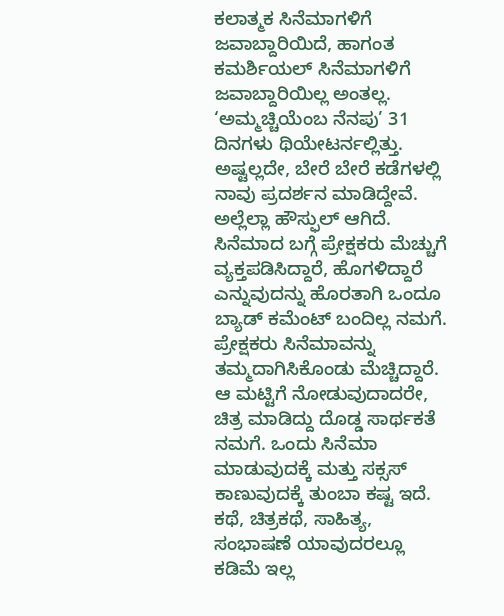ಕಲಾತ್ಮಕ ಸಿನೆಮಾಗಳಿಗೆ ಜವಾಬ್ದಾರಿಯಿದೆ, ಹಾಗಂತ ಕಮರ್ಶಿಯಲ್ ಸಿನೆಮಾಗಳಿಗೆ ಜವಾಬ್ದಾರಿಯಿಲ್ಲ ಅಂತಲ್ಲ. ‘ಅಮ್ಮಚ್ಚಿಯೆಂಬ ನೆನಪು’ 31 ದಿನಗಳು ಥಿಯೇಟರ್ನಲ್ಲಿತ್ತು. ಅಷ್ಟಲ್ಲದೇ, ಬೇರೆ ಬೇರೆ ಕಡೆಗಳಲ್ಲಿ ನಾವು ಪ್ರದರ್ಶನ ಮಾಡಿದ್ದೇವೆ. ಅಲ್ಲೆಲ್ಲಾ ಹೌಸ್ಫುಲ್ ಆಗಿದೆ. ಸಿನೆಮಾದ ಬಗ್ಗೆ ಪ್ರೇಕ್ಷಕರು ಮೆಚ್ಚುಗೆ ವ್ಯಕ್ತಪಡಿಸಿದ್ದಾರೆ, ಹೊಗಳಿದ್ದಾರೆ ಎನ್ನುವುದನ್ನು ಹೊರತಾಗಿ ಒಂದೂ ಬ್ಯಾಡ್ ಕಮೆಂಟ್ ಬಂದಿಲ್ಲ ನಮಗೆ. ಪ್ರೇಕ್ಷಕರು ಸಿನೆಮಾವನ್ನು ತಮ್ಮದಾಗಿಸಿಕೊಂಡು ಮೆಚ್ಚಿದ್ದಾರೆ. ಆ ಮಟ್ಟಿಗೆ ನೋಡುವುದಾದರೇ, ಚಿತ್ರ ಮಾಡಿದ್ದು ದೊಡ್ಡ ಸಾರ್ಥಕತೆ ನಮಗೆ. ಒಂದು ಸಿನೆಮಾ ಮಾಡುವುದಕ್ಕೆ ಮತ್ತು ಸಕ್ಸಸ್ ಕಾಣುವುದಕ್ಕೆ ತುಂಬಾ ಕಷ್ಟ ಇದೆ. ಕಥೆ, ಚಿತ್ರಕಥೆ, ಸಾಹಿತ್ಯ, ಸಂಭಾಷಣೆ ಯಾವುದರಲ್ಲೂ ಕಡಿಮೆ ಇಲ್ಲ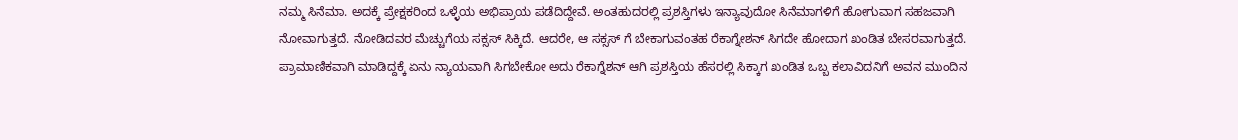ನಮ್ಮ ಸಿನೆಮಾ. ಅದಕ್ಕೆ ಪ್ರೇಕ್ಷಕರಿಂದ ಒಳ್ಳೆಯ ಅಭಿಪ್ರಾಯ ಪಡೆದಿದ್ದೇವೆ. ಅಂತಹುದರಲ್ಲಿ ಪ್ರಶಸ್ತಿಗಳು ಇನ್ಯಾವುದೋ ಸಿನೆಮಾಗಳಿಗೆ ಹೋಗುವಾಗ ಸಹಜವಾಗಿ ನೋವಾಗುತ್ತದೆ. ನೋಡಿದವರ ಮೆಚ್ಚುಗೆಯ ಸಕ್ಸಸ್ ಸಿಕ್ಕಿದೆ. ಆದರೇ, ಆ ಸಕ್ಸಸ್ ಗೆ ಬೇಕಾಗುವಂತಹ ರೆಕಾಗ್ನೇಶನ್ ಸಿಗದೇ ಹೋದಾಗ ಖಂಡಿತ ಬೇಸರವಾಗುತ್ತದೆ.
ಪ್ರಾಮಾಣಿಕವಾಗಿ ಮಾಡಿದ್ದಕ್ಕೆ ಏನು ನ್ಯಾಯವಾಗಿ ಸಿಗಬೇಕೋ ಅದು ರೆಕಾಗ್ನೆಶನ್ ಆಗಿ ಪ್ರಶಸ್ತಿಯ ಹೆಸರಲ್ಲಿ ಸಿಕ್ಕಾಗ ಖಂಡಿತ ಒಬ್ಬ ಕಲಾವಿದನಿಗೆ ಅವನ ಮುಂದಿನ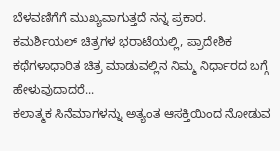ಬೆಳವಣಿಗೆಗೆ ಮುಖ್ಯವಾಗುತ್ತದೆ ನನ್ನ ಪ್ರಕಾರ.
ಕಮರ್ಶಿಯಲ್ ಚಿತ್ರಗಳ ಭರಾಟೆಯಲ್ಲಿ, ಪ್ರಾದೇಶಿಕ ಕಥೆಗಳಾಧಾರಿತ ಚಿತ್ರ ಮಾಡುವಲ್ಲಿನ ನಿಮ್ಮ ನಿರ್ಧಾರದ ಬಗ್ಗೆ ಹೇಳುವುದಾದರೆ...
ಕಲಾತ್ಮಕ ಸಿನೆಮಾಗಳನ್ನು ಅತ್ಯಂತ ಆಸಕ್ತಿಯಿಂದ ನೋಡುವ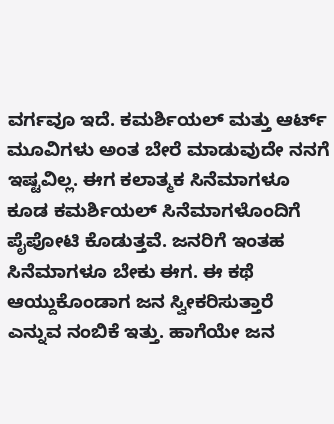ವರ್ಗವೂ ಇದೆ. ಕಮರ್ಶಿಯಲ್ ಮತ್ತು ಆರ್ಟ್ ಮೂವಿಗಳು ಅಂತ ಬೇರೆ ಮಾಡುವುದೇ ನನಗೆ ಇಷ್ಟವಿಲ್ಲ. ಈಗ ಕಲಾತ್ಮಕ ಸಿನೆಮಾಗಳೂ ಕೂಡ ಕಮರ್ಶಿಯಲ್ ಸಿನೆಮಾಗಳೊಂದಿಗೆ ಪೈಪೋಟಿ ಕೊಡುತ್ತವೆ. ಜನರಿಗೆ ಇಂತಹ ಸಿನೆಮಾಗಳೂ ಬೇಕು ಈಗ. ಈ ಕಥೆ ಆಯ್ದುಕೊಂಡಾಗ ಜನ ಸ್ವೀಕರಿಸುತ್ತಾರೆ ಎನ್ನುವ ನಂಬಿಕೆ ಇತ್ತು. ಹಾಗೆಯೇ ಜನ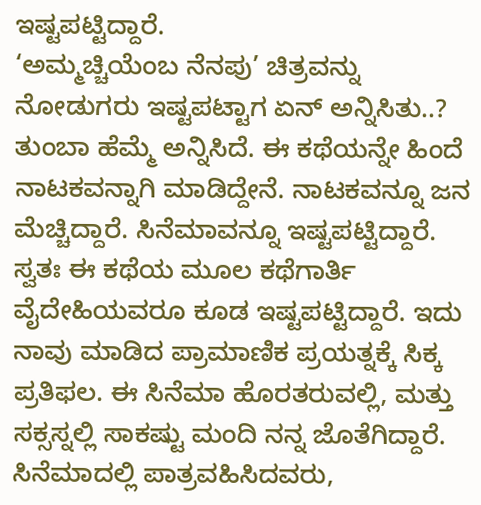ಇಷ್ಟಪಟ್ಟಿದ್ದಾರೆ.
‘ಅಮ್ಮಚ್ಚಿಯೆಂಬ ನೆನಪು’ ಚಿತ್ರವನ್ನು ನೋಡುಗರು ಇಷ್ಟಪಟ್ಟಾಗ ಏನ್ ಅನ್ನಿಸಿತು..?
ತುಂಬಾ ಹೆಮ್ಮೆ ಅನ್ನಿಸಿದೆ. ಈ ಕಥೆಯನ್ನೇ ಹಿಂದೆ ನಾಟಕವನ್ನಾಗಿ ಮಾಡಿದ್ದೇನೆ. ನಾಟಕವನ್ನೂ ಜನ ಮೆಚ್ಚಿದ್ದಾರೆ. ಸಿನೆಮಾವನ್ನೂ ಇಷ್ಟಪಟ್ಟಿದ್ದಾರೆ. ಸ್ವತಃ ಈ ಕಥೆಯ ಮೂಲ ಕಥೆಗಾರ್ತಿ ವೈದೇಹಿಯವರೂ ಕೂಡ ಇಷ್ಟಪಟ್ಟಿದ್ದಾರೆ. ಇದು ನಾವು ಮಾಡಿದ ಪ್ರಾಮಾಣಿಕ ಪ್ರಯತ್ನಕ್ಕೆ ಸಿಕ್ಕ ಪ್ರತಿಫಲ. ಈ ಸಿನೆಮಾ ಹೊರತರುವಲ್ಲಿ, ಮತ್ತು ಸಕ್ಸಸ್ನಲ್ಲಿ ಸಾಕಷ್ಟು ಮಂದಿ ನನ್ನ ಜೊತೆಗಿದ್ದಾರೆ. ಸಿನೆಮಾದಲ್ಲಿ ಪಾತ್ರವಹಿಸಿದವರು,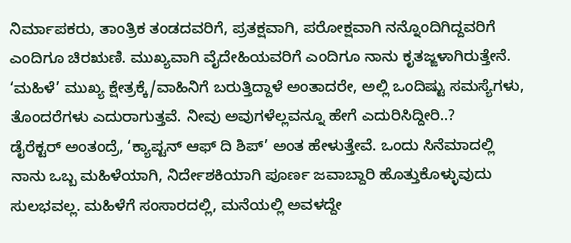ನಿರ್ಮಾಪಕರು, ತಾಂತ್ರಿಕ ತಂಡದವರಿಗೆ, ಪ್ರತಕ್ಷವಾಗಿ, ಪರೋಕ್ಷವಾಗಿ ನನ್ನೊಂದಿಗಿದ್ದವರಿಗೆ ಎಂದಿಗೂ ಚಿರಋಣಿ. ಮುಖ್ಯವಾಗಿ ವೈದೇಹಿಯವರಿಗೆ ಎಂದಿಗೂ ನಾನು ಕೃತಜ್ಙಳಾಗಿರುತ್ತೇನೆ.
‘ಮಹಿಳೆ’ ಮುಖ್ಯ ಕ್ಷೇತ್ರಕ್ಕೆ/ವಾಹಿನಿಗೆ ಬರುತ್ತಿದ್ದಾಳೆ ಅಂತಾದರೇ, ಅಲ್ಲಿ ಒಂದಿಷ್ಟು ಸಮಸ್ಯೆಗಳು, ತೊಂದರೆಗಳು ಎದುರಾಗುತ್ತವೆ. ನೀವು ಅವುಗಳೆಲ್ಲವನ್ನೂ ಹೇಗೆ ಎದುರಿಸಿದ್ದೀರಿ..?
ಡೈರೆಕ್ಟರ್ ಅಂತಂದ್ರೆ, ‘ಕ್ಯಾಪ್ಟನ್ ಆಫ್ ದಿ ಶಿಪ್’ ಅಂತ ಹೇಳುತ್ತೇವೆ. ಒಂದು ಸಿನೆಮಾದಲ್ಲಿ ನಾನು ಒಬ್ಬ ಮಹಿಳೆಯಾಗಿ, ನಿರ್ದೇಶಕಿಯಾಗಿ ಪೂರ್ಣ ಜವಾಬ್ದಾರಿ ಹೊತ್ತುಕೊಳ್ಳುವುದು ಸುಲಭವಲ್ಲ. ಮಹಿಳೆಗೆ ಸಂಸಾರದಲ್ಲಿ, ಮನೆಯಲ್ಲಿ ಅವಳದ್ದೇ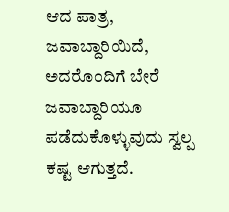ಆದ ಪಾತ್ರ, ಜವಾಬ್ದಾರಿಯಿದೆ, ಅದರೊಂದಿಗೆ ಬೇರೆ ಜವಾಬ್ದಾರಿಯೂ ಪಡೆದುಕೊಳ್ಳುವುದು ಸ್ವಲ್ಪ ಕಷ್ಟ ಆಗುತ್ತದೆ.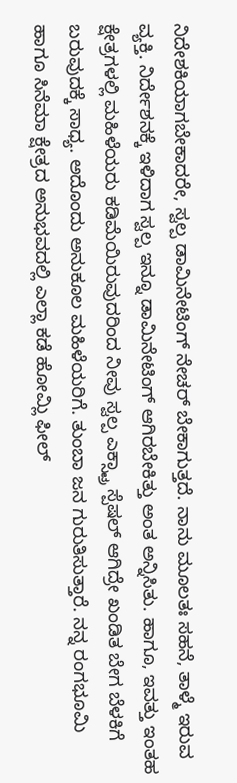ನಿದೇಶಕಿಯಾಗಬೇಕಾದರೇ, ಸ್ವಲ್ಪ ಡಾಮಿನೇಟಿಂಗ್ ನೇಚರ್ ಬೇಕಾಗುತ್ತದೆ. ನಾನು ಮೂಲತಃ ಸಹನೆ, ತಾಳ್ಮೆ ಇರುವ ವ್ಯಕ್ತಿ. ನಿರ್ದೇಶನಕ್ಕೆ ಇಳಿದಾಗ ಸ್ವಲ್ಪ ಇನ್ನೂ ಡಾಮಿನೇಟಿಂಗ್ ಆಗಿರಬೇಕಿತ್ತು ಅಂತ ಅನ್ನಿಸಿತು. ಹಾಗೂ, ಇವತ್ತು ಇಂತಹ ಕ್ಷೇತ್ರಗಳಲ್ಲಿ ಮಹಿಳೆಯರು ಕಡಿಮೆಯಿರುವುದರಿಂದ ನೀವು ಸ್ವಲ್ಪ ಎಕ್ಸ್ಟ್ರಾ ಸ್ಪೆಷಲ್ ಆಗಿದ್ರೇ ಖಂಡಿತ ಬೇಗ ಬೆಳಕಿಗೆ ಬರುವುದಕ್ಕೆ ಸಾಧ್ಯ. ಅದೊಂದು ಅನುಕೂಲ ಮಹಿಳೆಯರಿಗೆ. ತುಂಬಾ ಜನ ಗುರುತಿಸುತ್ತಾರೆ. ನನ್ನ ರಂಗಭೂಮಿ ಹಾಗೂ ಸಿನೆಮಾ ಕ್ಷೇತ್ರದ ಅನುಭವದಲ್ಲಿ ಎಲ್ಲಾ ಕಡೆ ಹೋಮ್ಲಿ ಫೀಲ್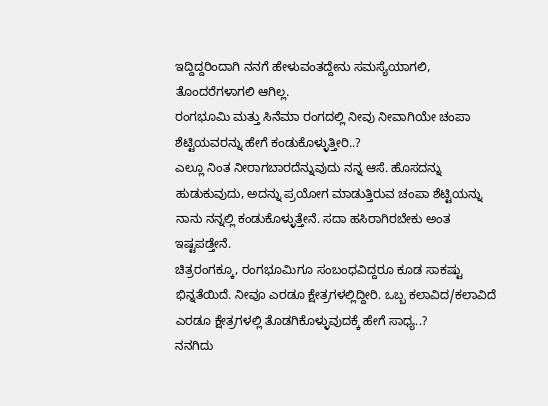ಇದ್ದಿದ್ದರಿಂದಾಗಿ ನನಗೆ ಹೇಳುವಂತದ್ದೇನು ಸಮಸ್ಯೆಯಾಗಲಿ, ತೊಂದರೆಗಳಾಗಲಿ ಆಗಿಲ್ಲ.
ರಂಗಭೂಮಿ ಮತ್ತು ಸಿನೆಮಾ ರಂಗದಲ್ಲಿ ನೀವು ನೀವಾಗಿಯೇ ಚಂಪಾ ಶೆಟ್ಟಿಯವರನ್ನು ಹೇಗೆ ಕಂಡುಕೊಳ್ಳುತ್ತೀರಿ..?
ಎಲ್ಲೂ ನಿಂತ ನೀರಾಗಬಾರದೆನ್ನುವುದು ನನ್ನ ಆಸೆ. ಹೊಸದನ್ನು ಹುಡುಕುವುದು, ಅದನ್ನು ಪ್ರಯೋಗ ಮಾಡುತ್ತಿರುವ ಚಂಪಾ ಶೆಟ್ಟಿಯನ್ನು ನಾನು ನನ್ನಲ್ಲಿ ಕಂಡುಕೊಳ್ಳುತ್ತೇನೆ. ಸದಾ ಹಸಿರಾಗಿರಬೇಕು ಅಂತ ಇಷ್ಟಪಡ್ತೇನೆ.
ಚಿತ್ರರಂಗಕ್ಕೂ, ರಂಗಭೂಮಿಗೂ ಸಂಬಂಧವಿದ್ದರೂ ಕೂಡ ಸಾಕಷ್ಟು ಭಿನ್ನತೆಯಿದೆ. ನೀವೂ ಎರಡೂ ಕ್ಷೇತ್ರಗಳಲ್ಲಿದ್ದೀರಿ. ಒಬ್ಬ ಕಲಾವಿದ/ಕಲಾವಿದೆ ಎರಡೂ ಕ್ಷೇತ್ರಗಳಲ್ಲಿ ತೊಡಗಿಕೊಳ್ಳುವುದಕ್ಕೆ ಹೇಗೆ ಸಾಧ್ಯ..?
ನನಗಿದು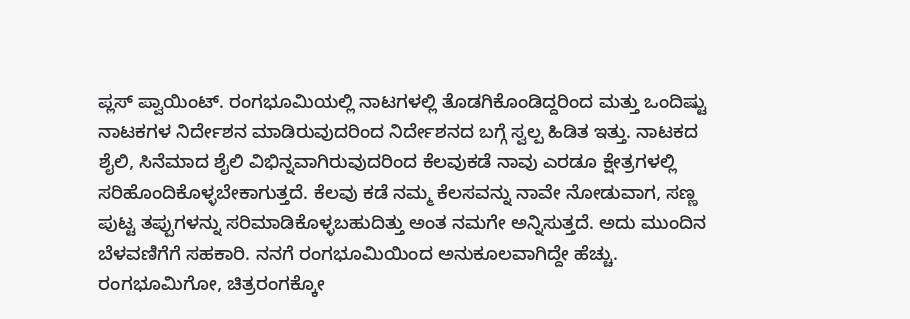ಪ್ಲಸ್ ಪ್ವಾಯಿಂಟ್. ರಂಗಭೂಮಿಯಲ್ಲಿ ನಾಟಗಳಲ್ಲಿ ತೊಡಗಿಕೊಂಡಿದ್ದರಿಂದ ಮತ್ತು ಒಂದಿಷ್ಟು ನಾಟಕಗಳ ನಿರ್ದೇಶನ ಮಾಡಿರುವುದರಿಂದ ನಿರ್ದೇಶನದ ಬಗ್ಗೆ ಸ್ವಲ್ಪ ಹಿಡಿತ ಇತ್ತು. ನಾಟಕದ ಶೈಲಿ, ಸಿನೆಮಾದ ಶೈಲಿ ವಿಭಿನ್ನವಾಗಿರುವುದರಿಂದ ಕೆಲವುಕಡೆ ನಾವು ಎರಡೂ ಕ್ಷೇತ್ರಗಳಲ್ಲಿ ಸರಿಹೊಂದಿಕೊಳ್ಳಬೇಕಾಗುತ್ತದೆ. ಕೆಲವು ಕಡೆ ನಮ್ಮ ಕೆಲಸವನ್ನು ನಾವೇ ನೋಡುವಾಗ, ಸಣ್ಣ ಪುಟ್ಟ ತಪ್ಪುಗಳನ್ನು ಸರಿಮಾಡಿಕೊಳ್ಳಬಹುದಿತ್ತು ಅಂತ ನಮಗೇ ಅನ್ನಿಸುತ್ತದೆ. ಅದು ಮುಂದಿನ ಬೆಳವಣಿಗೆಗೆ ಸಹಕಾರಿ. ನನಗೆ ರಂಗಭೂಮಿಯಿಂದ ಅನುಕೂಲವಾಗಿದ್ದೇ ಹೆಚ್ಚು.
ರಂಗಭೂಮಿಗೋ, ಚಿತ್ರರಂಗಕ್ಕೋ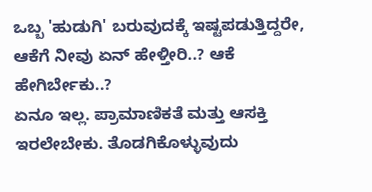ಒಬ್ಬ 'ಹುಡುಗಿ' ಬರುವುದಕ್ಕೆ ಇಷ್ಟಪಡುತ್ತಿದ್ದರೇ, ಆಕೆಗೆ ನೀವು ಏನ್ ಹೇಳ್ತೀರಿ..? ಆಕೆ ಹೇಗಿರ್ಬೇಕು..?
ಏನೂ ಇಲ್ಲ. ಪ್ರಾಮಾಣಿಕತೆ ಮತ್ತು ಆಸಕ್ತಿ ಇರಲೇಬೇಕು. ತೊಡಗಿಕೊಳ್ಳುವುದು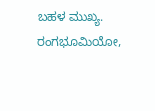ಬಹಳ ಮುಖ್ಯ. ರಂಗಭೂಮಿಯೋ,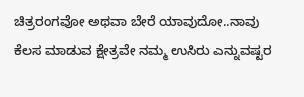ಚಿತ್ರರಂಗವೋ ಅಥವಾ ಬೇರೆ ಯಾವುದೋ..ನಾವು ಕೆಲಸ ಮಾಡುವ ಕ್ಷೇತ್ರವೇ ನಮ್ಮ ಉಸಿರು ಎನ್ನುವಷ್ಟರ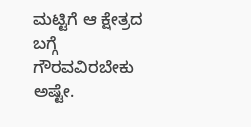ಮಟ್ಟಿಗೆ ಆ ಕ್ಷೇತ್ರದ ಬಗ್ಗೆ ಗೌರವವಿರಬೇಕು ಅಷ್ಟೇ.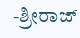-ಶ್ರೀರಾಜ್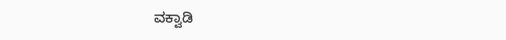ವಕ್ವಾಡಿ